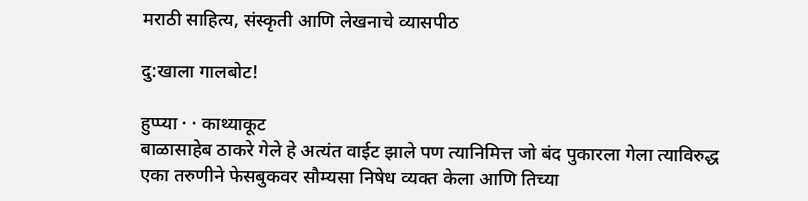मराठी साहित्य, संस्कृती आणि लेखनाचे व्यासपीठ

दु:खाला गालबोट!

हुप्प्या · · काथ्याकूट
बाळासाहेब ठाकरे गेले हे अत्यंत वाईट झाले पण त्यानिमित्त जो बंद पुकारला गेला त्याविरुद्ध एका तरुणीने फेसबुकवर सौम्यसा निषेध व्यक्त केला आणि तिच्या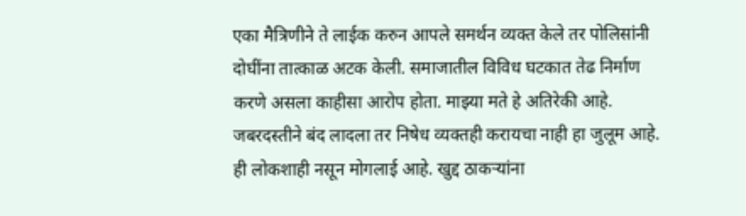एका मैत्रिणीने ते लाईक करुन आपले समर्थन व्यक्त केले तर पोलिसांनी दोघींना तात्काळ अटक केली. समाजातील विविध घटकात तेढ निर्माण करणे असला काहीसा आरोप होता. माझ्या मते हे अतिरेकी आहे. जबरदस्तीने बंद लादला तर निषेध व्यक्तही करायचा नाही हा जुलूम आहे. ही लोकशाही नसून मोगलाई आहे. खुद्द ठाकर्‍यांना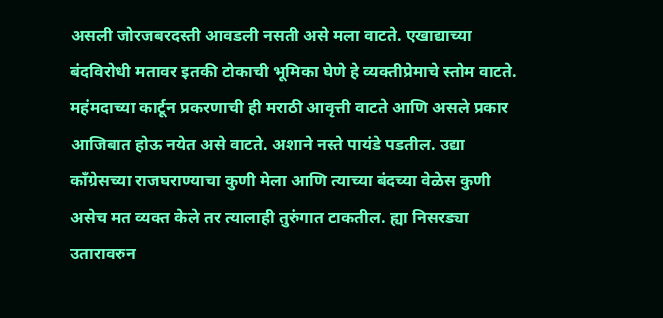असली जोरजबरदस्ती आवडली नसती असे मला वाटते. एखाद्याच्या बंदविरोधी मतावर इतकी टोकाची भूमिका घेणे हे व्यक्तीप्रेमाचे स्तोम वाटते. महंमदाच्या कार्टून प्रकरणाची ही मराठी आवृत्ती वाटते आणि असले प्रकार आजिबात होऊ नयेत असे वाटते. अशाने नस्ते पायंडे पडतील. उद्या काँग्रेसच्या राजघराण्याचा कुणी मेला आणि त्याच्या बंदच्या वेळेस कुणी असेच मत व्यक्त केले तर त्यालाही तुरुंगात टाकतील. ह्या निसरड्या उतारावरुन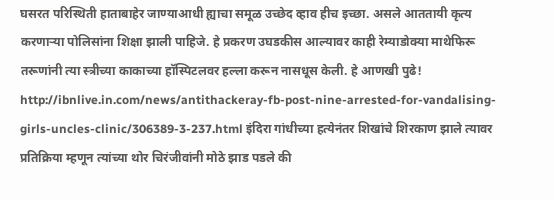घसरत परिस्थिती हाताबाहेर जाण्याआधी ह्याचा समूळ उच्छेद व्हाव हीच इच्छा. असले आततायी कृत्य करणार्‍या पोलिसांना शिक्षा झाली पाहिजे. हे प्रकरण उघडकीस आल्यावर काही रेम्याडोक्या माथेफिरू तरूणांनी त्या स्त्रीच्या काकाच्या हॉस्पिटलवर हल्ला करून नासधूस केली. हे आणखी पुढे! http://ibnlive.in.com/news/antithackeray-fb-post-nine-arrested-for-vandalising-girls-uncles-clinic/306389-3-237.html इंदिरा गांधीच्या हत्येनंतर शिखांचे शिरकाण झाले त्यावर प्रतिक्रिया म्हणून त्यांच्या थोर चिरंजीवांनी मोठे झाड पडले की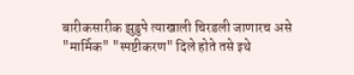बारीकसारीक झुडुपे त्याखाली चिरडली जाणारच असे "मार्मिक" "स्पष्टीकरण" दिले होते तसे इथे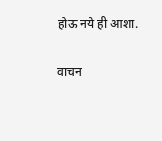होऊ नये ही आशा.

वाचन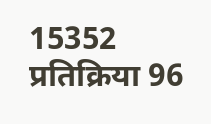15352 प्रतिक्रिया 96